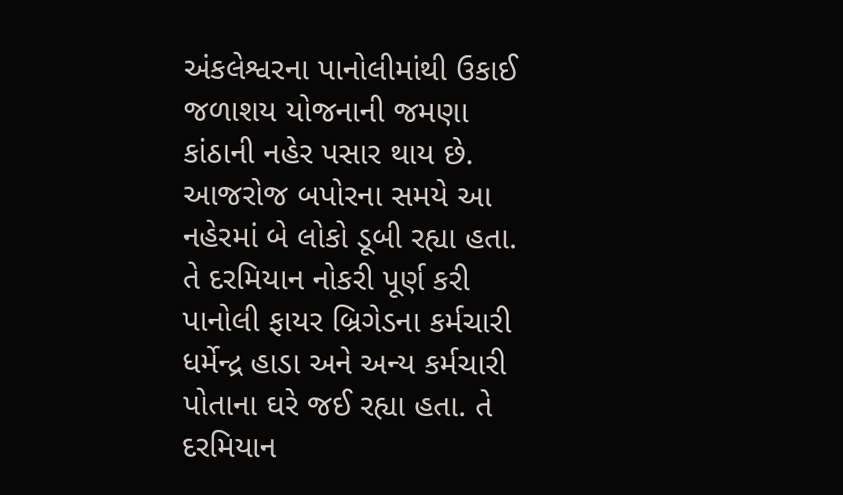અંકલેશ્વરના પાનોલીમાંથી ઉકાઈ જળાશય યોજનાની જમણા કાંઠાની નહેર પસાર થાય છે. આજરોજ બપોરના સમયે આ નહેરમાં બે લોકો ડૂબી રહ્યા હતા. તે દરમિયાન નોકરી પૂર્ણ કરી પાનોલી ફાયર બ્રિગેડના કર્મચારી ધર્મેન્દ્ર હાડા અને અન્ય કર્મચારી પોતાના ઘરે જઈ રહ્યા હતા. તે દરમિયાન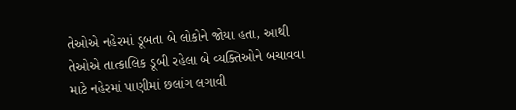તેઓએ નહેરમાં ડૂબતા બે લોકોને જોયા હતા, આથી તેઓએ તાત્કાલિક ડૂબી રહેલા બે વ્યક્તિઓને બચાવવા માટે નહેરમાં પાણીમાં છલાંગ લગાવી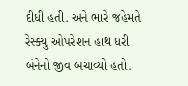દીધી હતી. અને ભારે જહેમતે રેસ્ક્યુ ઓપરેશન હાથ ધરી બંનેનો જીવ બચાવ્યો હતો.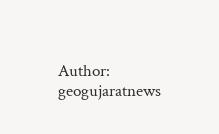Author: geogujaratnews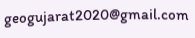geogujarat2020@gmail.com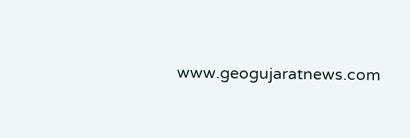www.geogujaratnews.com